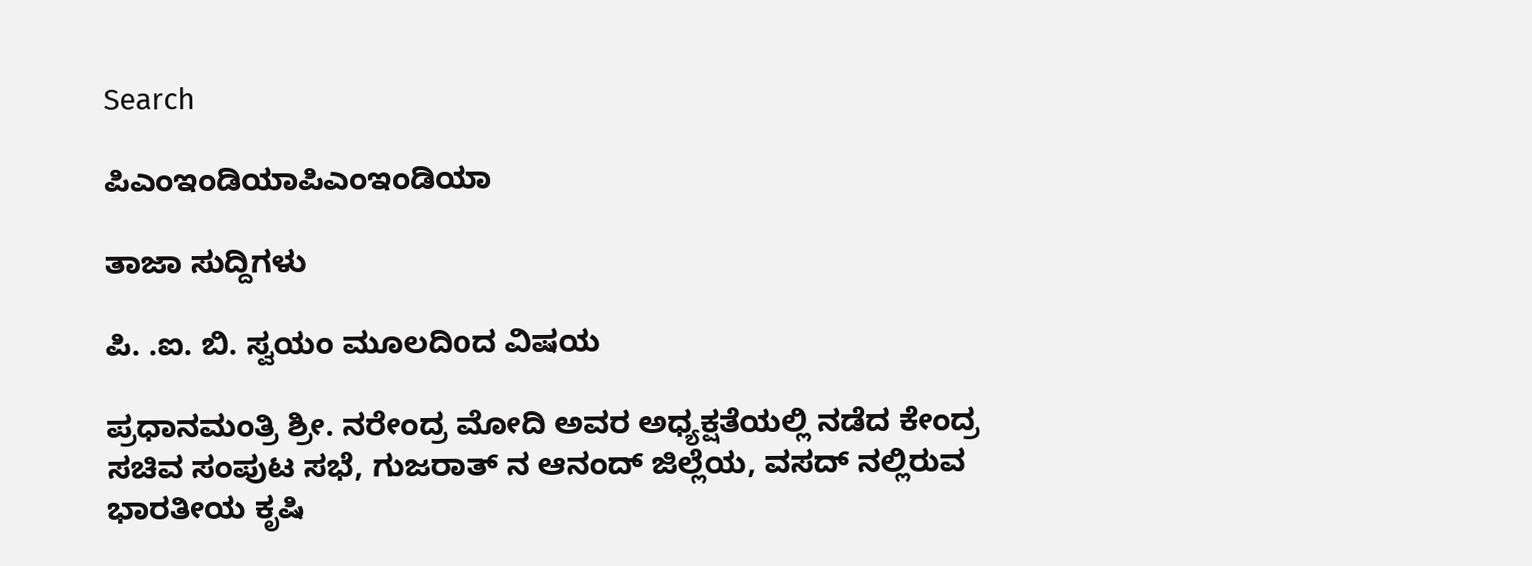Search

ಪಿಎಂಇಂಡಿಯಾಪಿಎಂಇಂಡಿಯಾ

ತಾಜಾ ಸುದ್ದಿಗಳು

ಪಿ. .ಐ. ಬಿ. ಸ್ವಯಂ ಮೂಲದಿoದ ವಿಷಯ

ಪ್ರಧಾನಮಂತ್ರಿ ಶ್ರೀ. ನರೇಂದ್ರ ಮೋದಿ ಅವರ ಅಧ್ಯಕ್ಷತೆಯಲ್ಲಿ ನಡೆದ ಕೇಂದ್ರ ಸಚಿವ ಸಂಪುಟ ಸಭೆ, ಗುಜರಾತ್ ನ ಆನಂದ್ ಜಿಲ್ಲೆಯ, ವಸದ್ ನಲ್ಲಿರುವ ಭಾರತೀಯ ಕೃಷಿ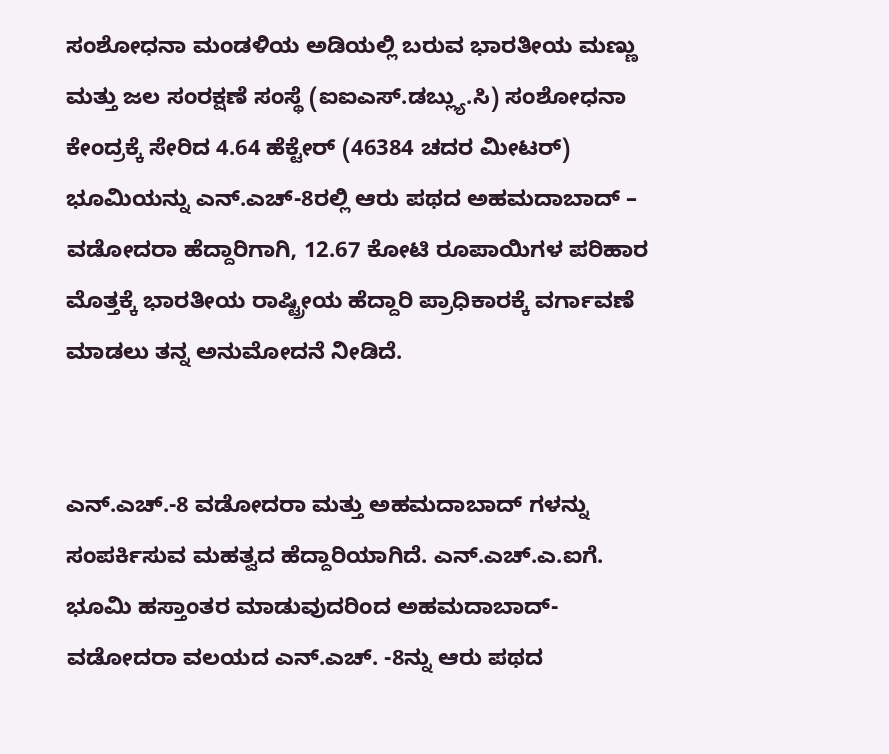ಸಂಶೋಧನಾ ಮಂಡಳಿಯ ಅಡಿಯಲ್ಲಿ ಬರುವ ಭಾರತೀಯ ಮಣ್ಣು ಮತ್ತು ಜಲ ಸಂರಕ್ಷಣೆ ಸಂಸ್ಥೆ (ಐಐಎಸ್.ಡಬ್ಲ್ಯು.ಸಿ) ಸಂಶೋಧನಾ ಕೇಂದ್ರಕ್ಕೆ ಸೇರಿದ 4.64 ಹೆಕ್ಟೇರ್ (46384 ಚದರ ಮೀಟರ್) ಭೂಮಿಯನ್ನು ಎನ್.ಎಚ್-8ರಲ್ಲಿ ಆರು ಪಥದ ಅಹಮದಾಬಾದ್ – ವಡೋದರಾ ಹೆದ್ದಾರಿಗಾಗಿ, 12.67 ಕೋಟಿ ರೂಪಾಯಿಗಳ ಪರಿಹಾರ ಮೊತ್ತಕ್ಕೆ ಭಾರತೀಯ ರಾಷ್ಟ್ರೀಯ ಹೆದ್ದಾರಿ ಪ್ರಾಧಿಕಾರಕ್ಕೆ ವರ್ಗಾವಣೆ ಮಾಡಲು ತನ್ನ ಅನುಮೋದನೆ ನೀಡಿದೆ.


ಎನ್.ಎಚ್.-8 ವಡೋದರಾ ಮತ್ತು ಅಹಮದಾಬಾದ್ ಗಳನ್ನು ಸಂಪರ್ಕಿಸುವ ಮಹತ್ವದ ಹೆದ್ದಾರಿಯಾಗಿದೆ. ಎನ್.ಎಚ್.ಎ.ಐಗೆ. ಭೂಮಿ ಹಸ್ತಾಂತರ ಮಾಡುವುದರಿಂದ ಅಹಮದಾಬಾದ್- ವಡೋದರಾ ವಲಯದ ಎನ್.ಎಚ್. -8ನ್ನು ಆರು ಪಥದ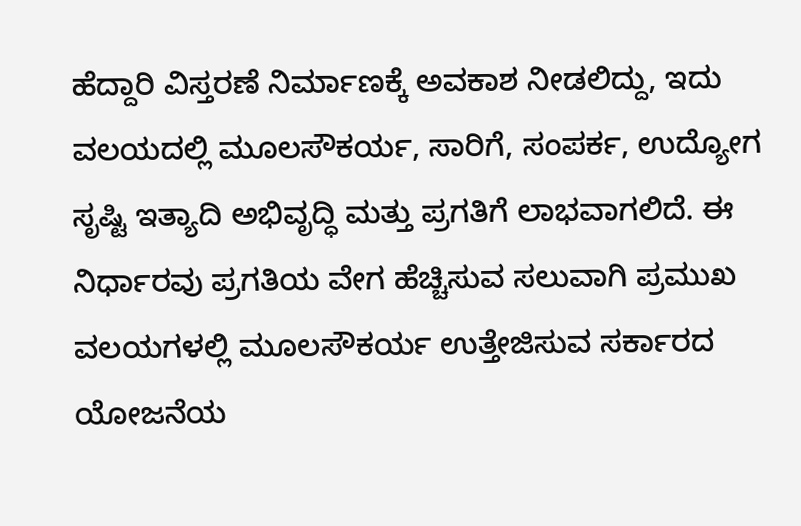ಹೆದ್ದಾರಿ ವಿಸ್ತರಣೆ ನಿರ್ಮಾಣಕ್ಕೆ ಅವಕಾಶ ನೀಡಲಿದ್ದು, ಇದು ವಲಯದಲ್ಲಿ ಮೂಲಸೌಕರ್ಯ, ಸಾರಿಗೆ, ಸಂಪರ್ಕ, ಉದ್ಯೋಗ ಸೃಷ್ಟಿ ಇತ್ಯಾದಿ ಅಭಿವೃದ್ಧಿ ಮತ್ತು ಪ್ರಗತಿಗೆ ಲಾಭವಾಗಲಿದೆ. ಈ ನಿರ್ಧಾರವು ಪ್ರಗತಿಯ ವೇಗ ಹೆಚ್ಚಿಸುವ ಸಲುವಾಗಿ ಪ್ರಮುಖ ವಲಯಗಳಲ್ಲಿ ಮೂಲಸೌಕರ್ಯ ಉತ್ತೇಜಿಸುವ ಸರ್ಕಾರದ ಯೋಜನೆಯ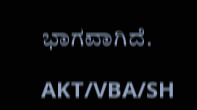ಭಾಗವಾಗಿದೆ.

AKT/VBA/SH